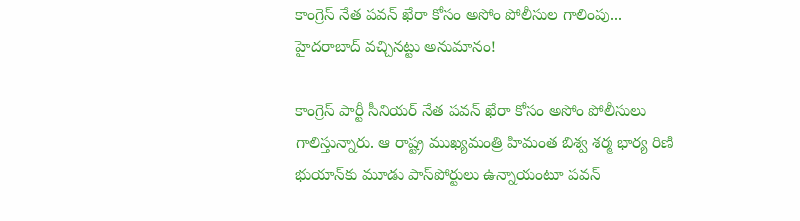కాంగ్రెస్ నేత పవన్ ఖేరా కోసం అసోం పోలీసుల గాలింపు... హైదరాబాద్ వచ్చినట్టు అనుమానం!

కాంగ్రెస్ పార్టీ సీనియర్ నేత పవన్ ఖేరా కోసం అసోం పోలీసులు గాలిస్తున్నారు. ఆ రాష్ట్ర ముఖ్యమంత్రి హిమంత బిశ్వ శర్మ భార్య రిణి భుయాన్‌కు మూడు పాస్‌పోర్టులు ఉన్నాయంటూ పవన్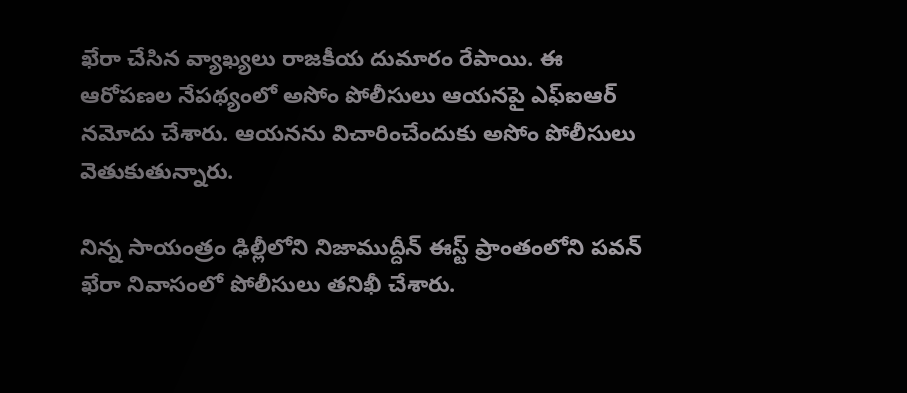ఖేరా చేసిన వ్యాఖ్యలు రాజకీయ దుమారం రేపాయి. ఈ ఆరోపణల నేపథ్యంలో అసోం పోలీసులు ఆయనపై ఎఫ్ఐఆర్ నమోదు చేశారు. ఆయనను విచారించేందుకు అసోం పోలీసులు వెతుకుతున్నారు.

నిన్న సాయంత్రం ఢిల్లీలోని నిజాముద్దీన్ ఈస్ట్ ప్రాంతంలోని పవన్ ఖేరా నివాసంలో పోలీసులు తనిఖీ చేశారు.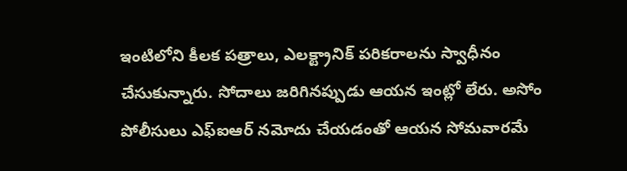ఇంటిలోని కీలక పత్రాలు, ఎలక్ట్రానిక్ పరికరాలను స్వాధీనం చేసుకున్నారు. సోదాలు జరిగినప్పుడు ఆయన ఇంట్లో లేరు. అసోం పోలీసులు ఎఫ్ఐఆర్ నమోదు చేయడంతో ఆయన సోమవారమే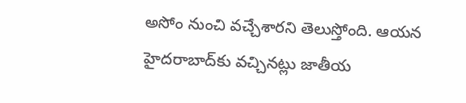అసోం నుంచి వచ్చేశారని తెలుస్తోంది. ఆయన హైదరాబాద్‌కు వచ్చినట్లు జాతీయ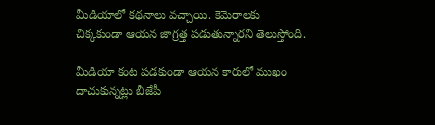మీడియాలో కథనాలు వచ్చాయి. కెమెరాలకు చిక్కకుండా ఆయన జాగ్రత్త పడుతున్నారని తెలుస్తోంది.

మీడియా కంట పడకుండా ఆయన కారులో ముఖం దాచుకున్నట్లు బీజేపీ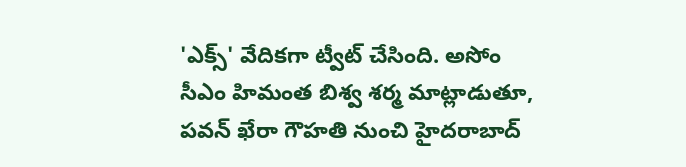'ఎక్స్' వేదికగా ట్వీట్ చేసింది. అసోం సీఎం హిమంత బిశ్వ శర్మ మాట్లాడుతూ, పవన్ ఖేరా గౌహతి నుంచి హైదరాబాద్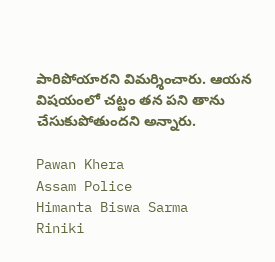పారిపోయారని విమర్శించారు. ఆయన విషయంలో చట్టం తన పని తాను చేసుకుపోతుందని అన్నారు.

Pawan Khera
Assam Police
Himanta Biswa Sarma
Riniki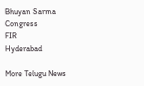Bhuyan Sarma
Congress
FIR
Hyderabad

More Telugu News